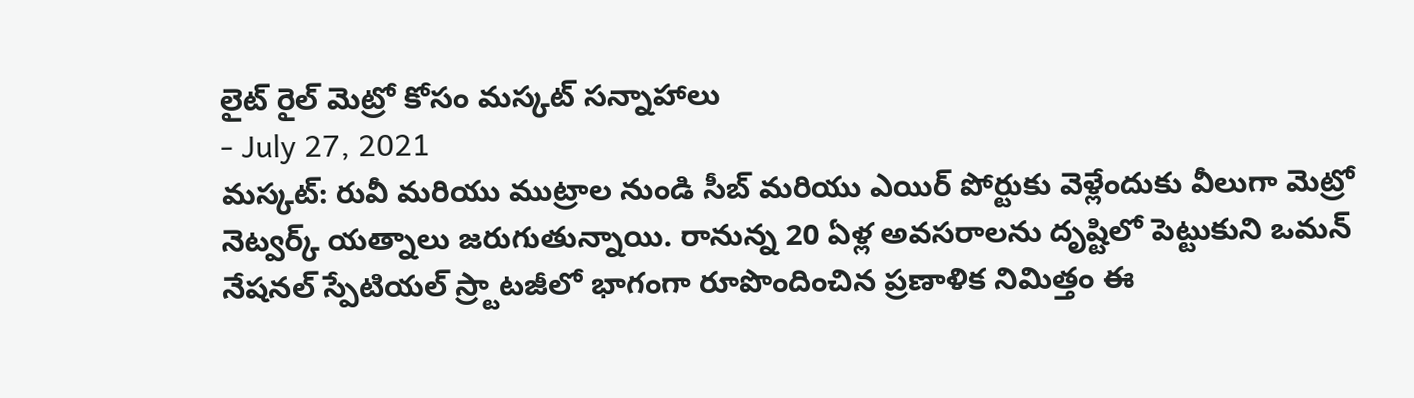లైట్ రైల్ మెట్రో కోసం మస్కట్ సన్నాహాలు
- July 27, 2021
మస్కట్: రువీ మరియు ముట్రాల నుండి సీబ్ మరియు ఎయిర్ పోర్టుకు వెళ్లేందుకు వీలుగా మెట్రో నెట్వర్క్ యత్నాలు జరుగుతున్నాయి. రానున్న 20 ఏళ్ల అవసరాలను దృష్టిలో పెట్టుకుని ఒమన్ నేషనల్ స్పేటియల్ స్ర్టాటజీలో భాగంగా రూపొందించిన ప్రణాళిక నిమిత్తం ఈ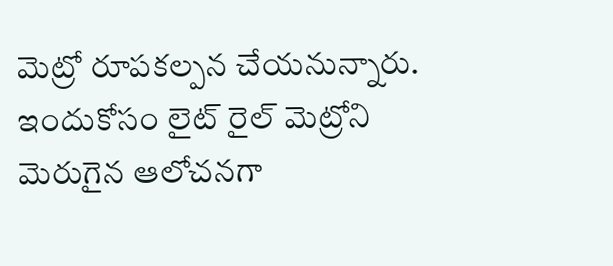మెట్రో రూపకల్పన చేయనున్నారు. ఇందుకోసం లైట్ రైల్ మెట్రోని మెరుగైన ఆలోచనగా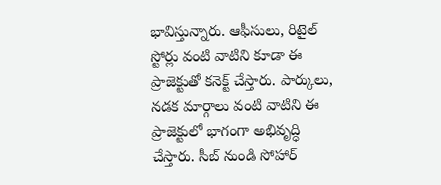భావిస్తున్నారు. ఆఫీసులు, రిటైల్ స్టోర్లు వంటి వాటిని కూడా ఈ ప్రాజెక్టుతో కనెక్ట్ చేస్తారు. పార్కులు, నడక మార్గాలు వంటి వాటిని ఈ ప్రాజెక్టులో భాగంగా అభివృద్ధి చేస్తారు. సీబ్ నుండి సోహార్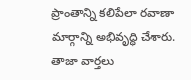ప్రాంతాన్ని కలిపేలా రవాణా మార్గాన్ని అభివృద్ధి చేశారు.
తాజా వార్తలు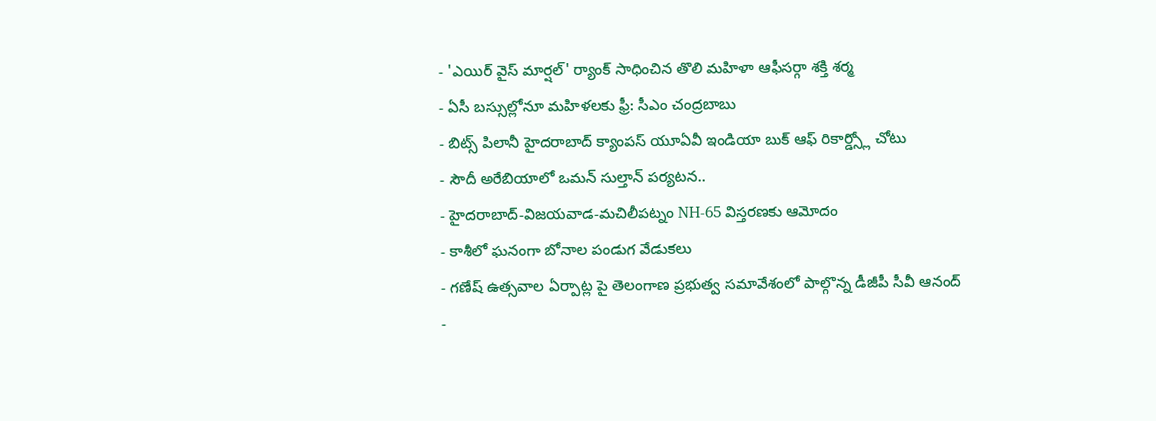- 'ఎయిర్ వైస్ మార్షల్' ర్యాంక్ సాధించిన తొలి మహిళా ఆఫీసర్గా శక్తి శర్మ
- ఏసీ బస్సుల్లోనూ మహిళలకు ఫ్రీ: సీఎం చంద్రబాబు
- బిట్స్ పిలానీ హైదరాబాద్ క్యాంపస్ యూఏవీ ఇండియా బుక్ ఆఫ్ రికార్డ్స్లో చోటు
- సౌదీ అరేబియాలో ఒమన్ సుల్తాన్ పర్యటన..
- హైదరాబాద్-విజయవాడ-మచిలీపట్నం NH-65 విస్తరణకు ఆమోదం
- కాశీలో ఘనంగా బోనాల పండుగ వేడుకలు
- గణేష్ ఉత్సవాల ఏర్పాట్ల పై తెలంగాణ ప్రభుత్వ సమావేశంలో పాల్గొన్న డీజీపీ సీవీ ఆనంద్
-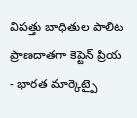విపత్తు బాధితుల పాలిట ప్రాణదాతగా కెప్టెన్ ప్రియ
- భారత మార్కెట్పై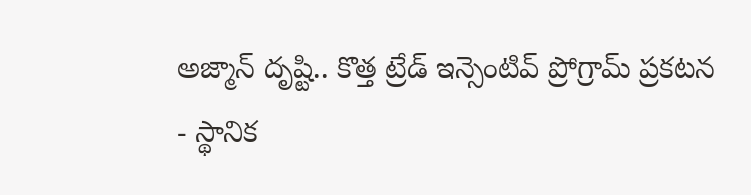అజ్మాన్ దృష్టి.. కొత్త ట్రేడ్ ఇన్సెంటివ్ ప్రోగ్రామ్ ప్రకటన
- స్థానిక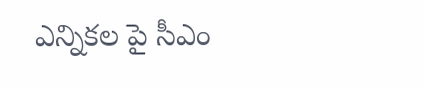ఎన్నికల పై సీఎం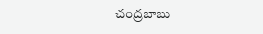చంద్రబాబు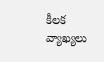కీలక వ్యాఖ్యలు